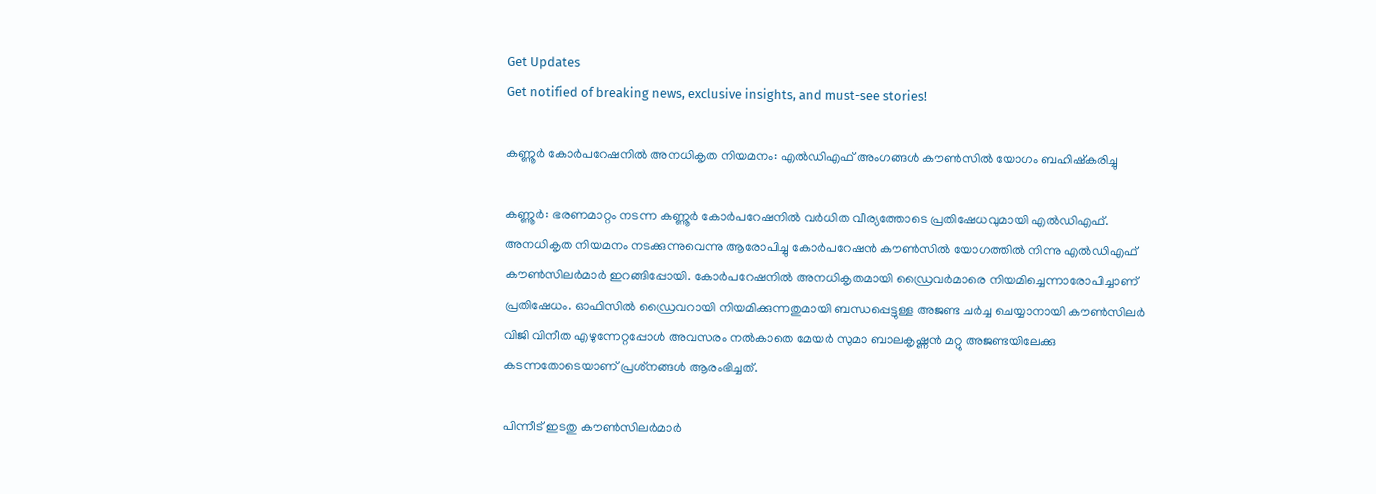Get Updates
Get notified of breaking news, exclusive insights, and must-see stories!

കണ്ണൂര്‍ കോര്‍പറേഷനില്‍ അനധികൃത നിയമനം: എല്‍ഡിഎഫ് അംഗങ്ങള്‍ കൗണ്‍സില്‍ യോഗം ബഹിഷ്‌കരിച്ചു

കണ്ണൂര്‍: ഭരണമാറ്റം നടന്ന കണ്ണൂര്‍ കോര്‍പറേഷനില്‍ വര്‍ധിത വീര്യത്തോടെ പ്രതിഷേധവുമായി എല്‍ഡിഎഫ്. അനധികൃത നിയമനം നടക്കുന്നുവെന്നു ആരോപിച്ചു കോര്‍പറേഷന്‍ കൗണ്‍സില്‍ യോഗത്തില്‍ നിന്നു എല്‍ഡിഎഫ് കൗണ്‍സിലര്‍മാര്‍ ഇറങ്ങിപ്പോയി. കോര്‍പറേഷനില്‍ അനധികൃതമായി ഡ്രൈവര്‍മാരെ നിയമിച്ചെന്നാരോപിച്ചാണ് പ്രതിഷേധം. ഓഫിസില്‍ ഡ്രൈവറായി നിയമിക്കുന്നതുമായി ബന്ധപ്പെട്ടുള്ള അജണ്ട ചര്‍ച്ച ചെയ്യാനായി കൗണ്‍സിലര്‍ വിജി വിനീത എഴുന്നേറ്റപ്പോള്‍ അവസരം നല്‍കാതെ മേയര്‍ സുമാ ബാലകൃഷ്ണന്‍ മറ്റു അജണ്ടയിലേക്കു കടന്നതോടെയാണ് പ്രശ്‌നങ്ങള്‍ ആരംഭിച്ചത്.

പിന്നീട് ഇടതു കൗണ്‍സിലര്‍മാര്‍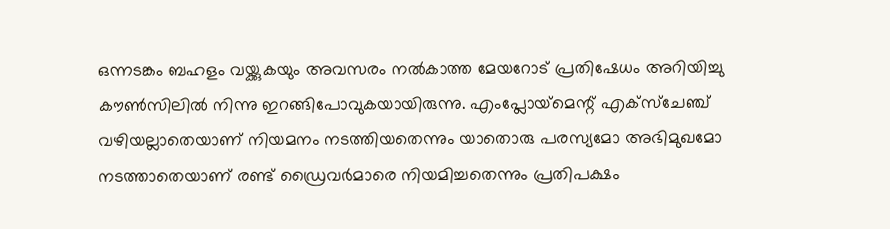ഒന്നടങ്കം ബഹളം വയ്ക്കുകയും അവസരം നല്‍കാത്ത മേയറോട് പ്രതിഷേധം അറിയിച്ചു കൗണ്‍സിലില്‍ നിന്നു ഇറങ്ങിപോവുകയായിരുന്നു. എംപ്ലോയ്‌മെന്റ് എക്‌സ്‌ചേഞ്ച് വഴിയല്ലാതെയാണ് നിയമനം നടത്തിയതെന്നും യാതൊരു പരസ്യമോ അഭിമുഖമോ നടത്താതെയാണ് രണ്ട് ഡ്രൈവര്‍മാരെ നിയമിച്ചതെന്നും പ്രതിപക്ഷം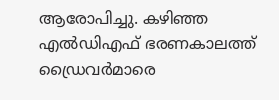ആരോപിച്ചു. കഴിഞ്ഞ എല്‍ഡിഎഫ് ഭരണകാലത്ത് ഡ്രൈവര്‍മാരെ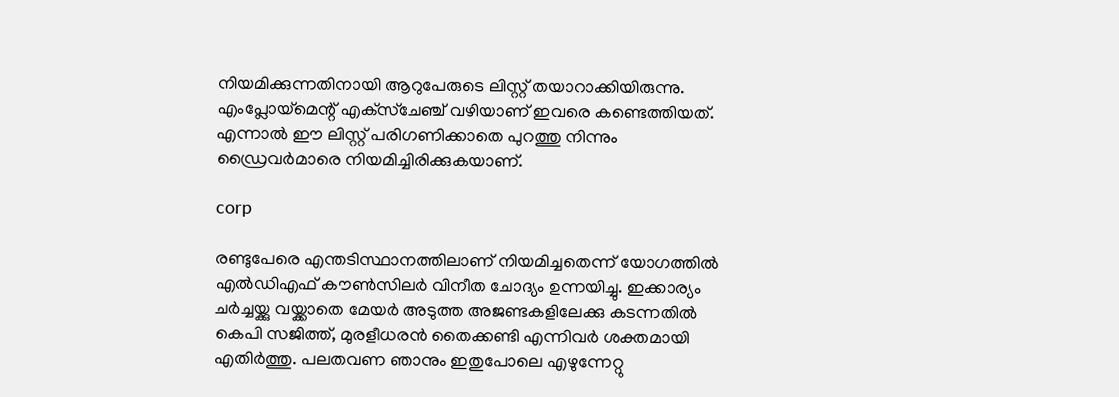നിയമിക്കുന്നതിനായി ആറുപേരുടെ ലിസ്റ്റ് തയാറാക്കിയിരുന്നു. എംപ്ലോയ്‌മെന്റ് എക്‌സ്‌ചേഞ്ച് വഴിയാണ് ഇവരെ കണ്ടെത്തിയത്. എന്നാല്‍ ഈ ലിസ്റ്റ് പരിഗണിക്കാതെ പുറത്തു നിന്നും ഡ്രൈവര്‍മാരെ നിയമിച്ചിരിക്കുകയാണ്.

corp

രണ്ടുപേരെ എന്തടിസ്ഥാനത്തിലാണ് നിയമിച്ചതെന്ന് യോഗത്തില്‍ എല്‍ഡിഎഫ് കൗണ്‍സിലര്‍ വിനീത ചോദ്യം ഉന്നയിച്ചു. ഇക്കാര്യം ചര്‍ച്ചയ്ക്കു വയ്ക്കാതെ മേയര്‍ അടുത്ത അജണ്ടകളിലേക്കു കടന്നതില്‍ കെപി സജിത്ത്, മുരളീധരന്‍ തൈക്കണ്ടി എന്നിവര്‍ ശക്തമായി എതിര്‍ത്തു. പലതവണ ഞാനും ഇതുപോലെ എഴുന്നേറ്റു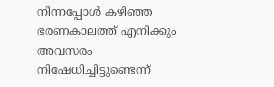നിന്നപ്പോള്‍ കഴിഞ്ഞ ഭരണകാലത്ത് എനിക്കും അവസരം നിഷേധിച്ചിട്ടുണ്ടെന്ന്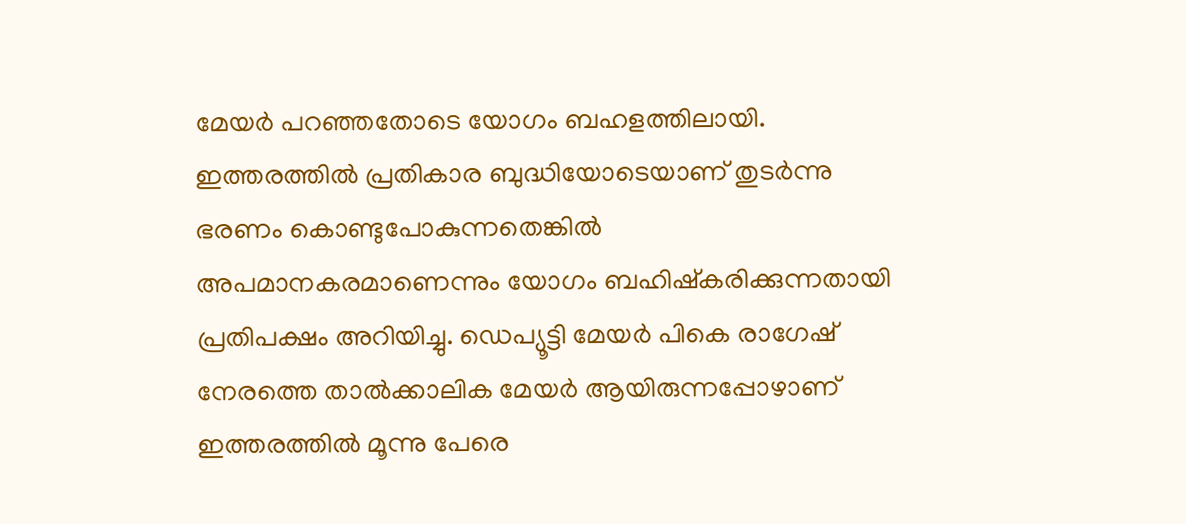മേയര്‍ പറഞ്ഞതോടെ യോഗം ബഹളത്തിലായി. ഇത്തരത്തില്‍ പ്രതികാര ബുദ്ധിയോടെയാണ് തുടര്‍ന്നു ഭരണം കൊണ്ടുപോകുന്നതെങ്കില്‍ അപമാനകരമാണെന്നും യോഗം ബഹിഷ്‌കരിക്കുന്നതായി പ്രതിപക്ഷം അറിയിച്ചു. ഡെപ്യൂട്ടി മേയര്‍ പികെ രാഗേഷ് നേരത്തെ താല്‍ക്കാലിക മേയര്‍ ആയിരുന്നപ്പോഴാണ് ഇത്തരത്തില്‍ മൂന്നു പേരെ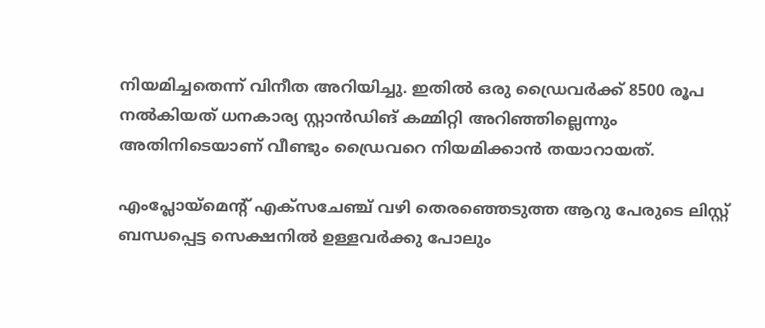നിയമിച്ചതെന്ന് വിനീത അറിയിച്ചു. ഇതില്‍ ഒരു ഡ്രൈവര്‍ക്ക് 8500 രൂപ നല്‍കിയത് ധനകാര്യ സ്റ്റാന്‍ഡിങ് കമ്മിറ്റി അറിഞ്ഞില്ലെന്നും അതിനിടെയാണ് വീണ്ടും ഡ്രൈവറെ നിയമിക്കാന്‍ തയാറായത്.

എംപ്ലോയ്‌മെന്റ് എക്‌സചേഞ്ച് വഴി തെരഞ്ഞെടുത്ത ആറു പേരുടെ ലിസ്റ്റ് ബന്ധപ്പെട്ട സെക്ഷനില്‍ ഉള്ളവര്‍ക്കു പോലും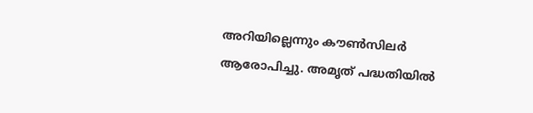അറിയില്ലെന്നും കൗണ്‍സിലര്‍ ആരോപിച്ചു. അമൃത് പദ്ധതിയില്‍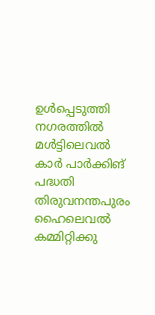ഉള്‍പ്പെടുത്തി നഗരത്തില്‍ മള്‍ട്ടിലെവല്‍ കാര്‍ പാര്‍ക്കിങ് പദ്ധതി തിരുവനന്തപുരം ഹൈലെവല്‍ കമ്മിറ്റിക്കു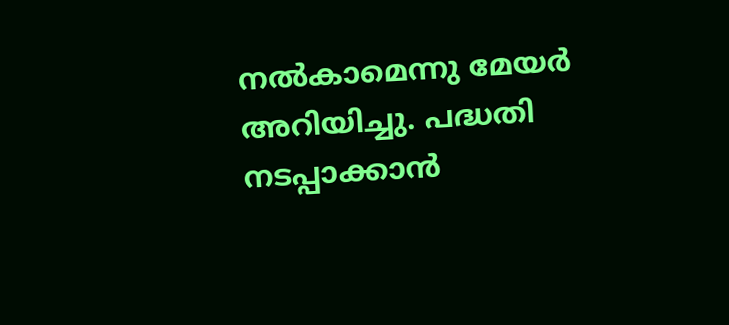നല്‍കാമെന്നു മേയര്‍ അറിയിച്ചു. പദ്ധതി നടപ്പാക്കാന്‍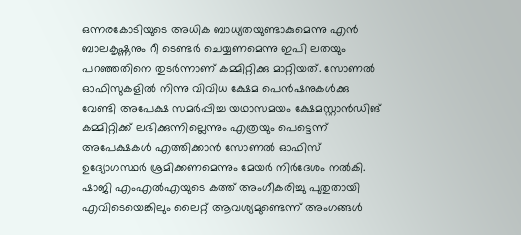ഒന്നരകോടിയുടെ അധിക ബാധ്യതയുണ്ടാകുമെന്നു എന്‍ ബാലകൃഷ്ണനും റീ ടെണ്ടര്‍ ചെയ്യണമെന്നു ഇപി ലതയും പറഞ്ഞതിനെ തുടര്‍ന്നാണ് കമ്മിറ്റിക്കു മാറ്റിയത്. സോണല്‍ ഓഫിസുകളില്‍ നിന്നു വിവിധ ക്ഷേമ പെന്‍ഷനുകള്‍ക്കു വേണ്ടി അപേക്ഷ സമര്‍പ്പിച്ച യഥാസമയം ക്ഷേമസ്റ്റാന്‍ഡിങ് കമ്മിറ്റിക്ക് ലഭിക്കുന്നില്ലെന്നും എത്രയും പെട്ടെന്ന് അപേക്ഷകള്‍ എത്തിക്കാന്‍ സോണല്‍ ഓഫിസ് ഉദ്യോഗസ്ഥര്‍ ശ്രമിക്കണമെന്നും മേയര്‍ നിര്‍ദേശം നല്‍കി. ഷാജി എംഎല്‍എയുടെ കത്ത് അംഗീകരിച്ചു പുതുതായി എവിടെയെങ്കിലും ലൈറ്റ് ആവശ്യമുണ്ടെന്ന് അംഗങ്ങള്‍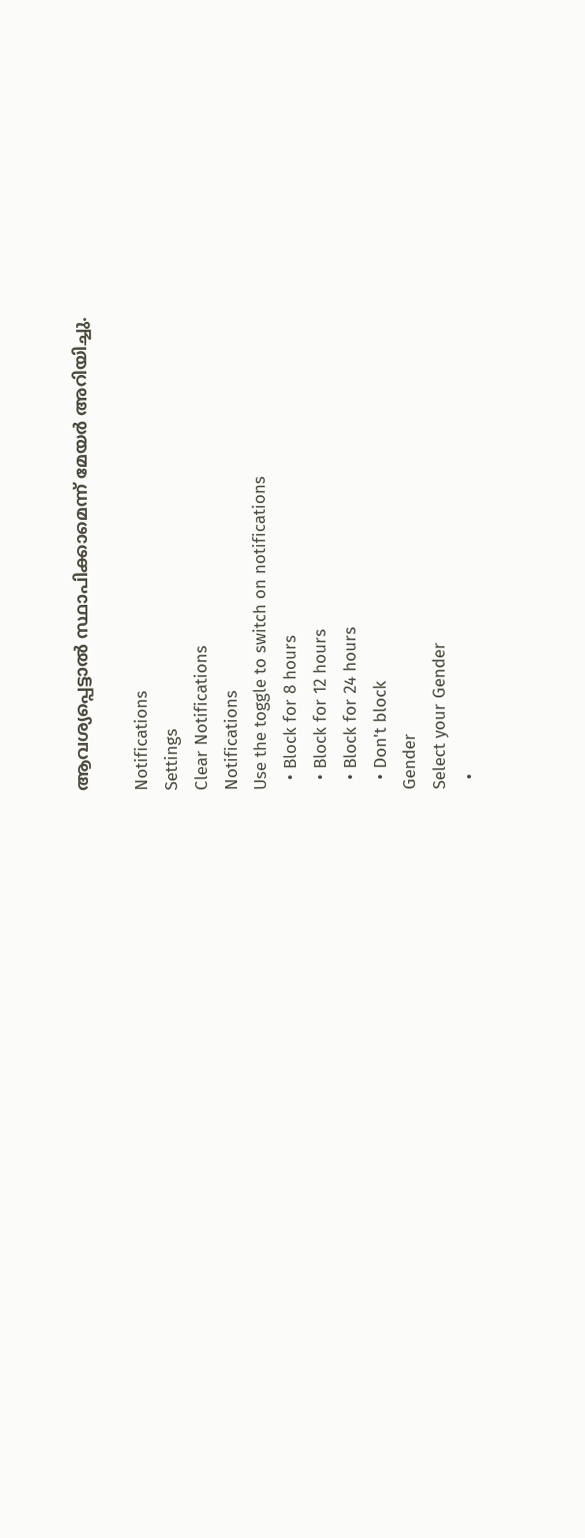ആവശ്യപ്പെട്ടാല്‍ സ്ഥാപിക്കാമെന്ന് മേയര്‍ അറിയിച്ചു.

Notifications
Settings
Clear Notifications
Notifications
Use the toggle to switch on notifications
  • Block for 8 hours
  • Block for 12 hours
  • Block for 24 hours
  • Don't block
Gender
Select your Gender
  •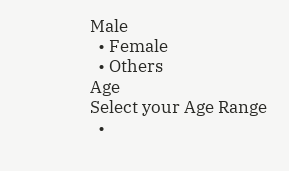Male
  • Female
  • Others
Age
Select your Age Range
  •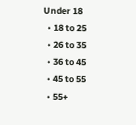Under 18
  • 18 to 25
  • 26 to 35
  • 36 to 45
  • 45 to 55
  • 55+